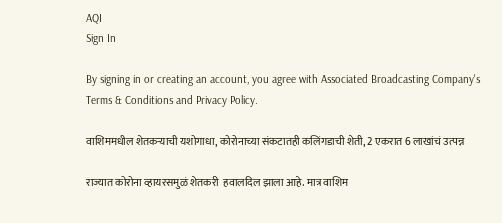AQI
Sign In

By signing in or creating an account, you agree with Associated Broadcasting Company's Terms & Conditions and Privacy Policy.

वाशिममधील शेतकऱ्याची यशोगाधा, कोरोनाच्या संकटातही कलिंगडाची शेती, 2 एकरात 6 लाखांचं उत्पन्न

राज्यात कोरोना व्हायरसमुळं शेतकरी  हवालदिल झाला आहे. मात्र वाशिम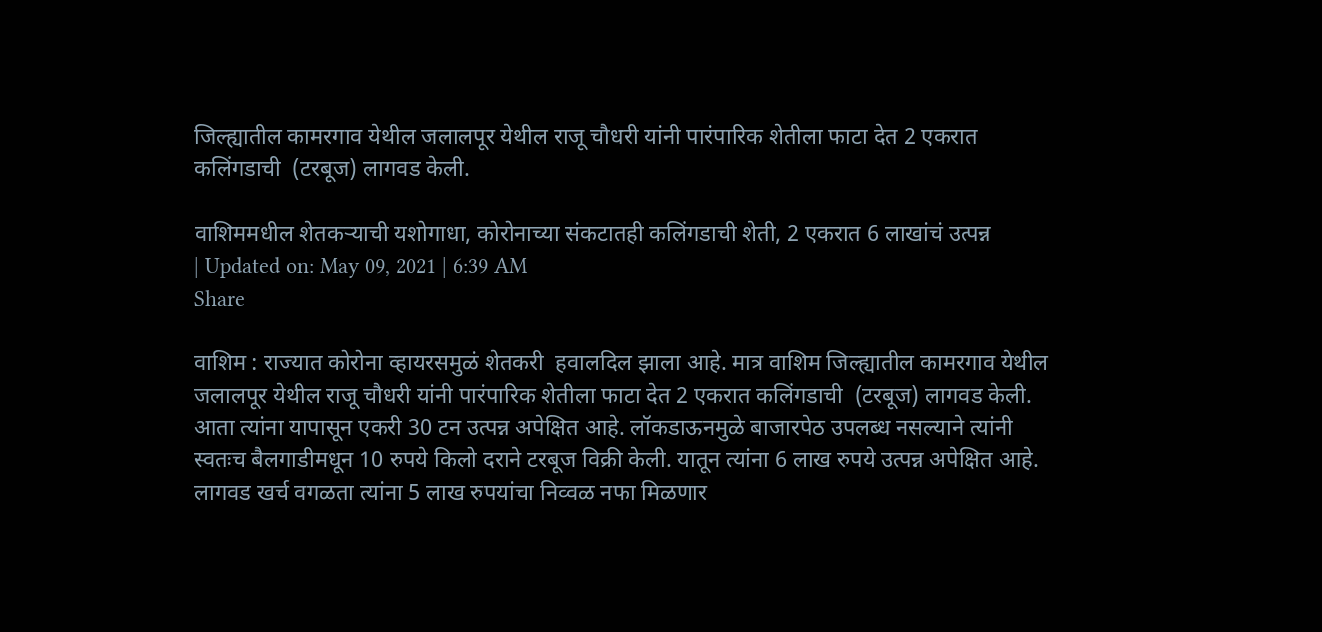जिल्ह्यातील कामरगाव येथील जलालपूर येथील राजू चौधरी यांनी पारंपारिक शेतीला फाटा देत 2 एकरात कलिंगडाची  (टरबूज) लागवड केली.

वाशिममधील शेतकऱ्याची यशोगाधा, कोरोनाच्या संकटातही कलिंगडाची शेती, 2 एकरात 6 लाखांचं उत्पन्न
| Updated on: May 09, 2021 | 6:39 AM
Share

वाशिम : राज्यात कोरोना व्हायरसमुळं शेतकरी  हवालदिल झाला आहे. मात्र वाशिम जिल्ह्यातील कामरगाव येथील जलालपूर येथील राजू चौधरी यांनी पारंपारिक शेतीला फाटा देत 2 एकरात कलिंगडाची  (टरबूज) लागवड केली. आता त्यांना यापासून एकरी 30 टन उत्पन्न अपेक्षित आहे. लॉकडाऊनमुळे बाजारपेठ उपलब्ध नसल्याने त्यांनी स्वतःच बैलगाडीमधून 10 रुपये किलो दराने टरबूज विक्री केली. यातून त्यांना 6 लाख रुपये उत्पन्न अपेक्षित आहे. लागवड खर्च वगळता त्यांना 5 लाख रुपयांचा निव्वळ नफा मिळणार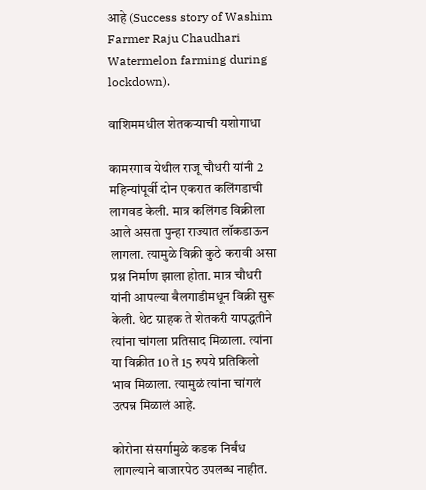आहे (Success story of Washim Farmer Raju Chaudhari Watermelon farming during lockdown).

वाशिममधील शेतकऱ्याची यशोगाधा

कामरगाव येथील राजू चौधरी यांनी 2 महिन्यांपूर्वी दोन एकरात कलिंगडाची लागवड केली. मात्र कलिंगड विक्रीला आले असता पुन्हा राज्यात लॉकडाऊन लागला. त्यामुळे विक्री कुठे करावी असा प्रश्न निर्माण झाला होता. मात्र चौधरी यांनी आपल्या बैलगाडीमधून विक्री सुरू केली. थेट ग्राहक ते शेतकरी यापद्धतीने त्यांना चांगला प्रतिसाद मिळाला. त्यांना या विक्रीत 10 ते 15 रुपये प्रतिकिलो भाव मिळाला. त्यामुळं त्यांना चांगलं उत्पन्न मिळालं आहे.

कोरोना संसर्गामुळे कडक निर्बंध लागल्याने बाजारपेठ उपलब्ध नाहीत.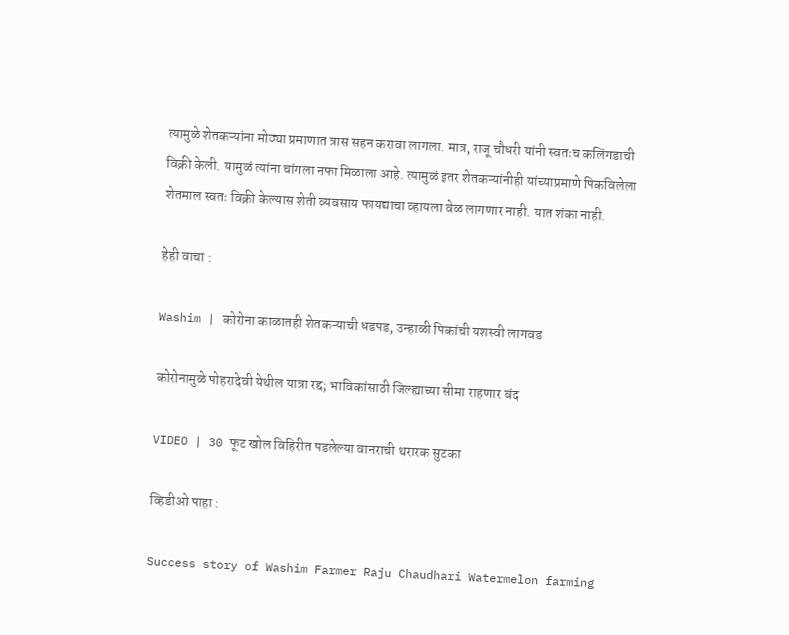त्यामुळे शेतकऱ्यांना मोठ्या प्रमाणात त्रास सहन करावा लागला. मात्र, राजू चौधरी यांनी स्वतःच कलिंगडाची विक्री केली. यामुळं त्यांना चांगला नफा मिळाला आहे. त्यामुळं इतर शेतकऱ्यांनीही यांच्याप्रमाणे पिकविलेला शेतमाल स्वतः विक्री केल्यास शेती व्यवसाय फायद्याचा व्हायला वेळ लागणार नाही. यात शंका नाही.

हेही वाचा :

Washim | कोरोना काळातही शेतकऱ्याची धडपड, उन्हाळी पिकांची यशस्वी लागवड

कोरोनामुळे पोहरादेवी येथील यात्रा रद्द; भाविकांसाठी जिल्ह्याच्या सीमा राहणार बंद

VIDEO | 30 फूट खोल विहिरीत पडलेल्या वानराची थरारक सुटका

व्हिडीओ पाहा :

Success story of Washim Farmer Raju Chaudhari Watermelon farming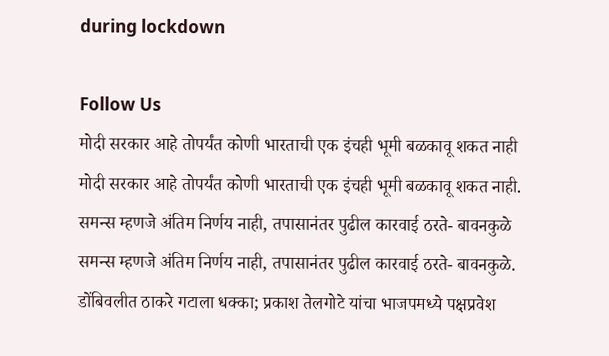during lockdown

Follow Us
मोदी सरकार आहे तोपर्यंत कोणी भारताची एक इंचही भूमी बळकावू शकत नाही
मोदी सरकार आहे तोपर्यंत कोणी भारताची एक इंचही भूमी बळकावू शकत नाही.
समन्स म्हणजे अंतिम निर्णय नाही, तपासानंतर पुढील कारवाई ठरते- बावनकुळे
समन्स म्हणजे अंतिम निर्णय नाही, तपासानंतर पुढील कारवाई ठरते- बावनकुळे.
डोंबिवलीत ठाकरे गटाला धक्का; प्रकाश तेलगोटे यांचा भाजपमध्ये पक्षप्रवेश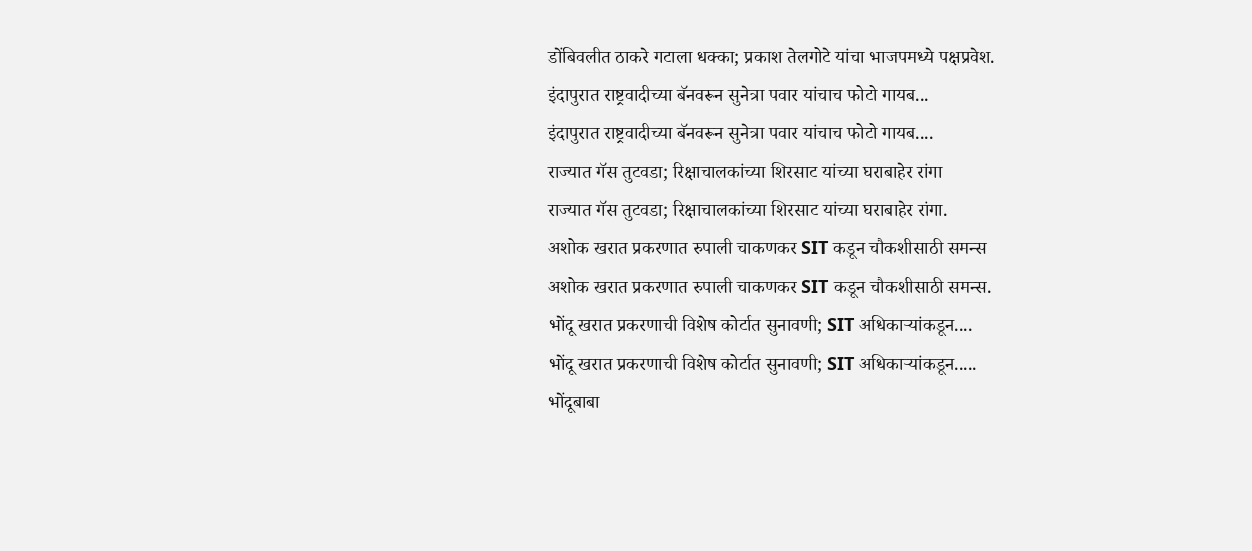डोंबिवलीत ठाकरे गटाला धक्का; प्रकाश तेलगोटे यांचा भाजपमध्ये पक्षप्रवेश.
इंदापुरात राष्ट्रवादीच्या बॅनवरून सुनेत्रा पवार यांचाच फोटो गायब...
इंदापुरात राष्ट्रवादीच्या बॅनवरून सुनेत्रा पवार यांचाच फोटो गायब....
राज्यात गॅस तुटवडा; रिक्षाचालकांच्या शिरसाट यांच्या घराबाहेर रांगा
राज्यात गॅस तुटवडा; रिक्षाचालकांच्या शिरसाट यांच्या घराबाहेर रांगा.
अशोक खरात प्रकरणात रुपाली चाकणकर SIT कडून चौकशीसाठी समन्स
अशोक खरात प्रकरणात रुपाली चाकणकर SIT कडून चौकशीसाठी समन्स.
भोंदू खरात प्रकरणाची विशेष कोर्टात सुनावणी; SIT अधिकाऱ्यांकडून....
भोंदू खरात प्रकरणाची विशेष कोर्टात सुनावणी; SIT अधिकाऱ्यांकडून.....
भोंदूबाबा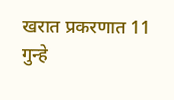खरात प्रकरणात 11 गुन्हे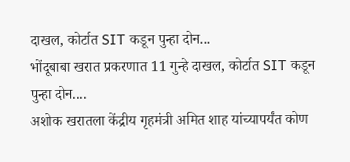दाखल, कोर्टात SIT कडून पुन्हा दोन...
भोंदूबाबा खरात प्रकरणात 11 गुन्हे दाखल, कोर्टात SIT कडून पुन्हा दोन....
अशोक खरातला केंद्रीय गृहमंत्री अमित शाह यांच्यापर्यंत कोण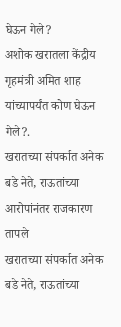घेऊन गेले?
अशोक खरातला केंद्रीय गृहमंत्री अमित शाह यांच्यापर्यंत कोण घेऊन गेले?.
खरातच्या संपर्कात अनेक बडे नेते, राऊतांच्या आरोपांनंतर राजकारण तापले
खरातच्या संपर्कात अनेक बडे नेते, राऊतांच्या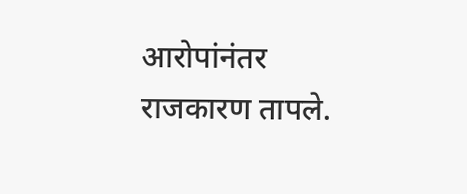आरोपांनंतर राजकारण तापले.